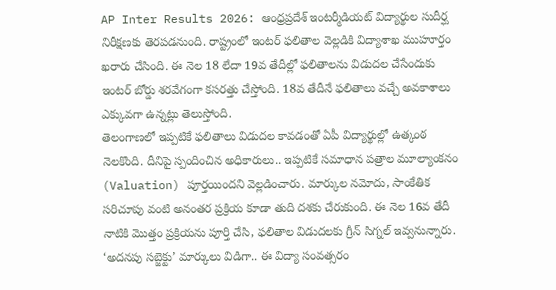AP Inter Results 2026: ఆంధ్రప్రదేశ్ ఇంటర్మీడియట్ విద్యార్థుల సుదీర్ఘ నిరీక్షణకు తెరపడనుంది. రాష్ట్రంలో ఇంటర్ ఫలితాల వెల్లడికి విద్యాశాఖ ముహూర్తం ఖరారు చేసింది. ఈ నెల 18 లేదా 19వ తేదీల్లో ఫలితాలను విడుదల చేసేందుకు ఇంటర్ బోర్డు శరవేగంగా కసరత్తు చేస్తోంది. 18వ తేదీనే ఫలితాలు వచ్చే అవకాశాలు ఎక్కువగా ఉన్నట్లు తెలుస్తోంది.
తెలంగాణలో ఇప్పటికే ఫలితాలు విడుదల కావడంతో ఏపీ విద్యార్థుల్లో ఉత్కంఠ నెలకొంది. దీనిపై స్పందించిన అధికారులు.. ఇప్పటికే సమాధాన పత్రాల మూల్యాంకనం (Valuation) పూర్తయిందని వెల్లడించారు. మార్కుల నమోదు, సాంకేతిక సరిచూపు వంటి అనంతర ప్రక్రియ కూడా తుది దశకు చేరుకుంది. ఈ నెల 16వ తేదీ నాటికి మొత్తం ప్రక్రియను పూర్తి చేసి, ఫలితాల విడుదలకు గ్రీన్ సిగ్నల్ ఇవ్వనున్నారు.
‘అదనపు సబ్జెక్టు’ మార్కులు విడిగా.. ఈ విద్యా సంవత్సరం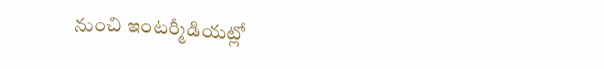నుంచి ఇంటర్మీడియట్లో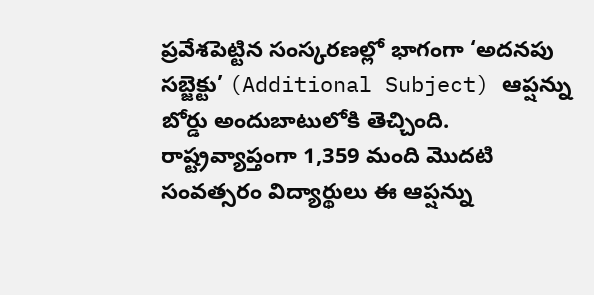ప్రవేశపెట్టిన సంస్కరణల్లో భాగంగా ‘అదనపు సబ్జెక్టు’ (Additional Subject) ఆప్షన్ను బోర్డు అందుబాటులోకి తెచ్చింది.
రాష్ట్రవ్యాప్తంగా 1,359 మంది మొదటి సంవత్సరం విద్యార్థులు ఈ ఆప్షన్ను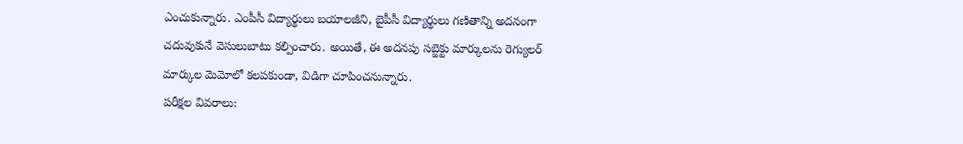ఎంచుకున్నారు. ఎంపీసీ విద్యార్థులు బయాలజీని, బైపీసీ విద్యార్థులు గణితాన్ని అదనంగా చదువుకునే వెసులుబాటు కల్పించారు. అయితే, ఈ అదనపు సబ్జెక్టు మార్కులను రెగ్యులర్ మార్కుల మెమోలో కలపకుండా, విడిగా చూపించనున్నారు.
పరీక్షల వివరాలు: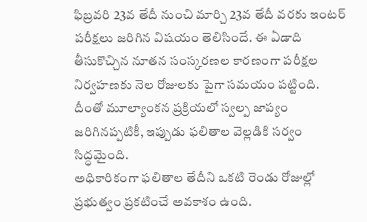ఫిబ్రవరి 23వ తేదీ నుంచి మార్చి 23వ తేదీ వరకు ఇంటర్ పరీక్షలు జరిగిన విషయం తెలిసిందే. ఈ ఏడాది తీసుకొచ్చిన నూతన సంస్కరణల కారణంగా పరీక్షల నిర్వహణకు నెల రోజులకు పైగా సమయం పట్టింది. దీంతో మూల్యాంకన ప్రక్రియలో స్వల్ప జాప్యం జరిగినప్పటికీ, ఇప్పుడు ఫలితాల వెల్లడికి సర్వం సిద్ధమైంది.
అధికారికంగా ఫలితాల తేదీని ఒకటి రెండు రోజుల్లో ప్రభుత్వం ప్రకటించే అవకాశం ఉంది.